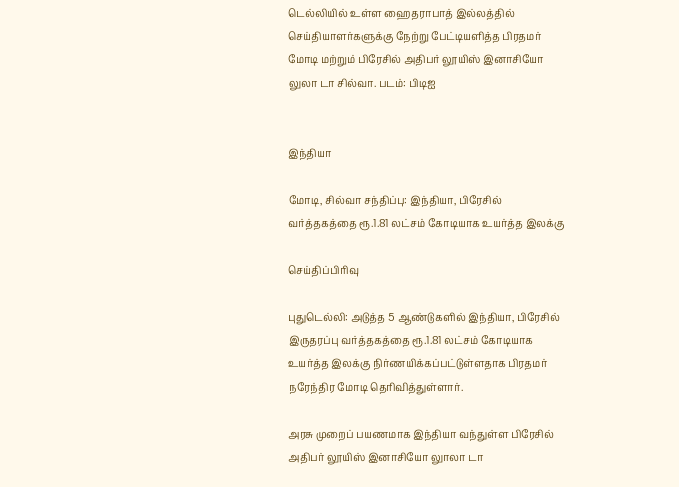டெல்லியில் உள்ள ஹைதராபாத் இல்லத்தில் செய்தியாளர்களுக்கு நேற்று பேட்டியளித்த பிரதமர் மோடி மற்றும் பிரேசில் அதிபர் லூயிஸ் இனாசியோ லுலா டா சில்வா. படம்: பிடிஐ


இந்தியா

மோடி, சில்வா சந்திப்பு: இந்தியா, பிரேசில் வர்த்தகத்தை ரூ.1.81 லட்சம் கோடியாக உயர்த்த இலக்கு

செய்திப்பிரிவு

புதுடெல்லி: அடுத்த 5 ஆண்டுகளில் இந்தியா, பிரேசில் இருதரப்பு வர்த்தகத்தை ரூ.1.81 லட்சம் கோடியாக உயர்த்த இலக்கு நிர்ணயிக்கப்பட்டுள்ளதாக பிரதமர் நரேந்திர மோடி தெரிவித்துள்ளார்.

அரசு முறைப் பயணமாக இந்தியா வந்துள்ள பிரேசில் அதிபர் லூயிஸ் இனாசியோ லுாலா டா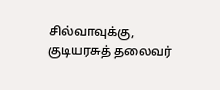சில்வாவுக்கு, குடியரசுத் தலைவர்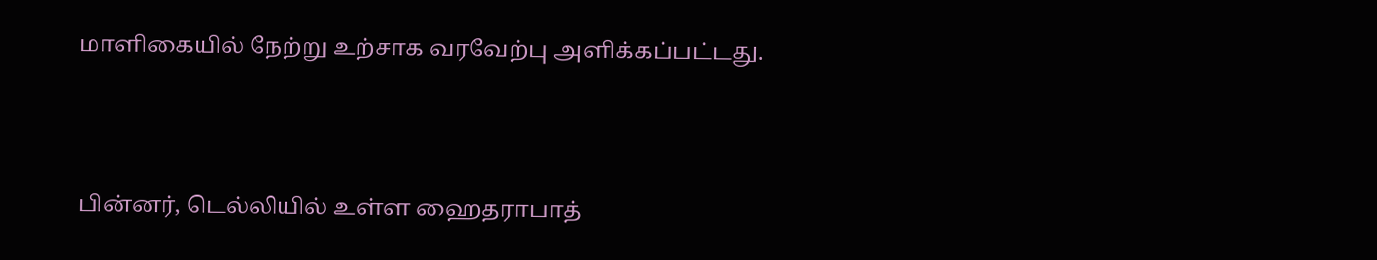மாளிகையில் நேற்று உற்சாக வரவேற்பு அளிக்கப்பட்டது.



பின்னர், டெல்லியில் உள்ள ஹைதராபாத்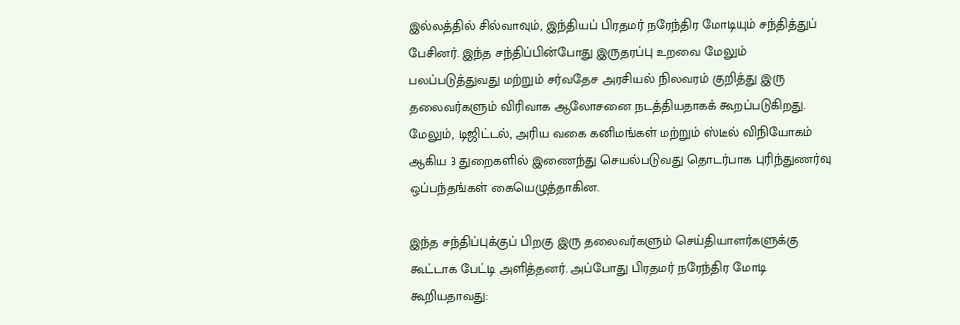இல்லத்தில் சில்வாவும், இந்தியப் பிரதமர் நரேந்திர மோடியும் சந்தித்துப் பேசினர். இந்த சந்திப்பின்போது இருதரப்பு உறவை மேலும் பலப்படுத்துவது மற்றும் சர்வதேச அரசியல் நிலவரம் குறித்து இரு தலைவர்களும் விரிவாக ஆலோசனை நடத்தியதாகக் கூறப்படுகிறது. மேலும், டிஜிட்டல், அரிய வகை கனிமங்கள் மற்றும் ஸ்டீல் விநியோகம் ஆகிய 3 துறைகளில் இணைந்து செயல்படுவது தொடர்பாக புரிந்துணர்வு ஒப்பந்தங்கள் கையெழுத்தாகின.

இந்த சந்திப்புக்குப் பிறகு இரு தலைவர்களும் செய்தியாளர்களுக்கு கூட்டாக பேட்டி அளித்தனர். அப்போது பிரதமர் நரேந்திர மோடி கூறியதாவது: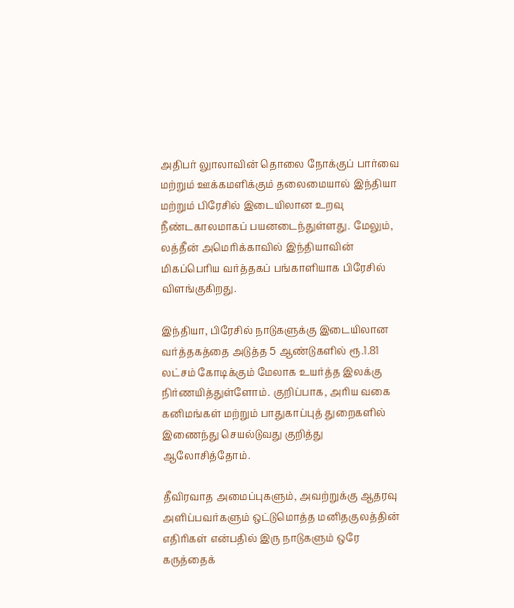அதிபர் லுாலாவின் தொலை நோக்குப் பார்வை மற்றும் ஊக்கமளிக்கும் தலைமையால் இந்தியா மற்றும் பிரேசில் இடையிலான உறவு நீண்டகாலமாகப் பயனடைந்துள்ளது. மேலும், லத்தீன் அமெரிக்காவில் இந்தியாவின் மிகப்பெரிய வர்த்தகப் பங்காளியாக பிரேசில் விளங்குகிறது.

இந்தியா, பிரேசில் நாடுகளுக்கு இடையிலான வர்த்தகத்தை அடுத்த 5 ஆண்டுகளில் ரூ.1.81 லட்சம் கோடிக்கும் மேலாக உயர்த்த இலக்கு நிர்ணயித்துள்ளோம். குறிப்பாக, அரிய வகை கனிமங்கள் மற்றும் பாதுகாப்புத் துறைகளில் இணைந்து செயல்டுவது குறித்து ஆலோசித்தோம்.

தீவிரவாத அமைப்புகளும், அவற்றுக்கு ஆதரவு அளிப்பவர்களும் ஒட்டுமொத்த மனிதகுலத்தின் எதிரிகள் என்பதில் இரு நாடுகளும் ஒரே கருத்தைக்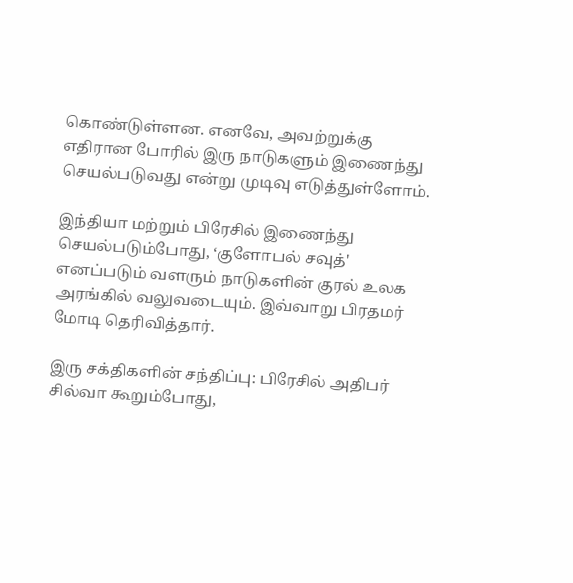கொண்டுள்ளன. எனவே, அவற்றுக்கு எதிரான போரில் இரு நாடுகளும் இணைந்து செயல்படுவது என்று முடிவு எடுத்துள்ளோம்.

இந்தியா மற்றும் பிரேசில் இணைந்து செயல்படும்போது, ‘குளோபல் சவுத்' எனப்படும் வளரும் நாடுகளின் குரல் உலக அரங்கில் வலுவடையும். இவ்வாறு பிரதமர் மோடி தெரிவித்தார்.

இரு சக்திகளின் சந்திப்பு: பிரேசில் அதிபர் சில்வா கூறும்போது,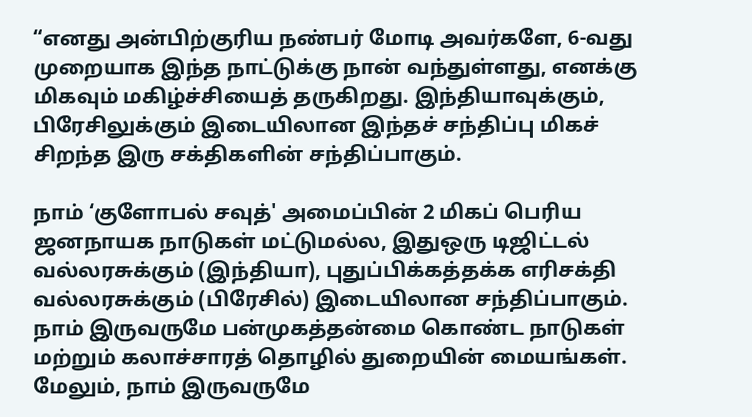“எனது அன்பிற்குரிய நண்பர் மோடி அவர்களே, 6-வது முறையாக இந்த நாட்டுக்கு நான் வந்துள்ளது, எனக்கு மிகவும் மகிழ்ச்சியைத் தருகிறது. இந்தியாவுக்கும், பிரேசிலுக்கும் இடையிலான இந்தச் சந்திப்பு மிகச் சிறந்த இரு சக்திகளின் சந்திப்பாகும்.

நாம் ‘குளோபல் சவுத்' அமைப்பின் 2 மிகப் பெரிய ஜனநாயக நாடுகள் மட்டுமல்ல, இதுஒரு டிஜிட்டல் வல்லரசுக்கும் (இந்தியா), புதுப்பிக்கத்தக்க எரிசக்தி வல்லரசுக்கும் (பிரேசில்) இடையிலான சந்திப்பாகும். நாம் இருவருமே பன்முகத்தன்மை கொண்ட நாடுகள் மற்றும் கலாச்சாரத் தொழில் துறையின் மையங்கள். மேலும், நாம் இருவருமே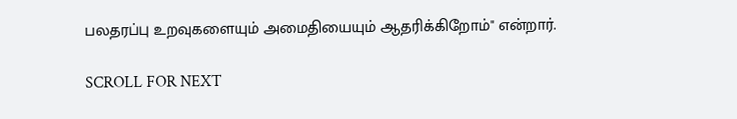பலதரப்பு உறவுகளையும் அமைதியையும் ஆதரிக்கிறோம்" என்றார்.

SCROLL FOR NEXT